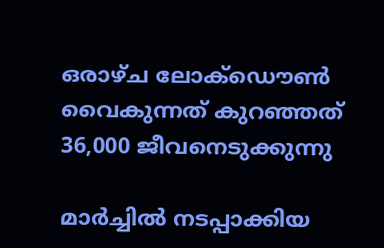ഒരാഴ്ച ലോക്ഡൌണ്‍ വൈകുന്നത് കുറഞ്ഞത് 36,000 ജീവനെടുക്കുന്നു

മാര്‍ച്ചില്‍ നടപ്പാക്കിയ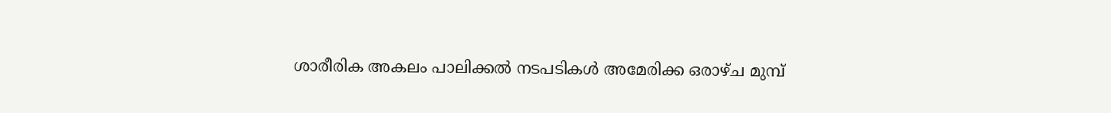ശാരീരിക അകലം പാലിക്കല്‍ നടപടികള്‍ അമേരിക്ക ഒരാഴ്ച മുമ്പ്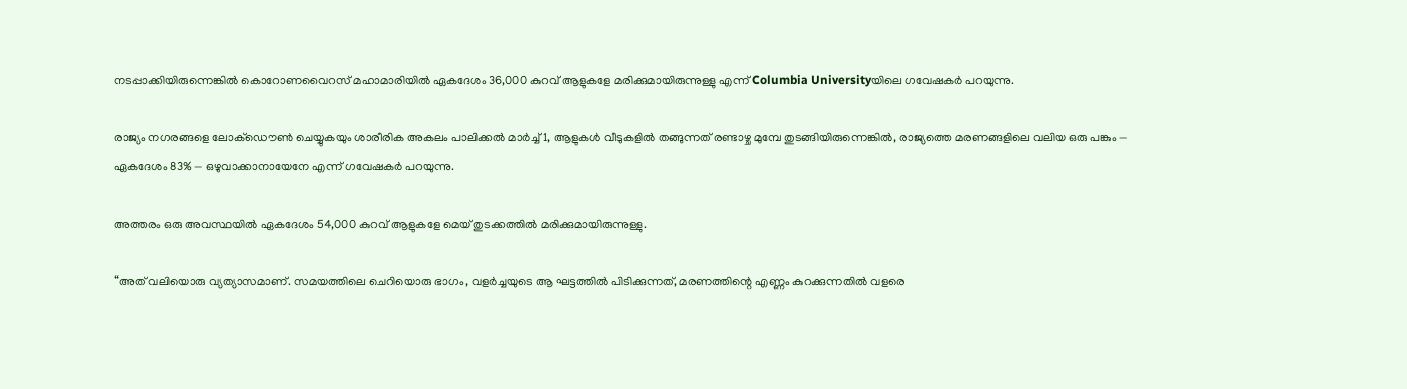നടപ്പാക്കിയിരുന്നെങ്കില്‍ കൊറോണവൈറസ് മഹാമാരിയില്‍ ഏകദേശം 36,000 കുറവ് ആളുകളേ മരിക്കുമായിരുന്നുള്ളു എന്ന് Columbia Universityയിലെ ഗവേഷകര്‍ പറയുന്നു.

രാജ്യം നഗരങ്ങളെ ലോക്ഡൌണ്‍ ചെയ്യുകയും ശാരീരിക അകലം പാലിക്കല്‍ മാര്‍ച്ച് 1, ആളുകള്‍ വീടുകളില്‍ തങ്ങുന്നത് രണ്ടാഴ്ച മുമ്പേ തുടങ്ങിയിരുന്നെങ്കില്‍, രാജ്യത്തെ മരണങ്ങളിലെ വലിയ ഒരു പങ്കും — ഏകദേശം 83% — ഒഴുവാക്കാനായേനേ എന്ന് ഗവേഷകര്‍ പറയുന്നു.

അത്തരം ഒരു അവസ്ഥയില്‍ ഏകദേശം 54,000 കുറവ് ആളുകളേ മെയ് തുടക്കത്തില്‍ മരിക്കുമായിരുന്നുള്ളു.

“അത് വലിയൊരു വ്യത്യാസമാണ്. സമയത്തിലെ ചെറിയൊരു ഭാഗം, വളര്‍ച്ചയുടെ ആ ഘട്ടത്തില്‍ പിടിക്കുന്നത്, മരണത്തിന്റെ എണ്ണം കുറക്കുന്നതില്‍ വളരെ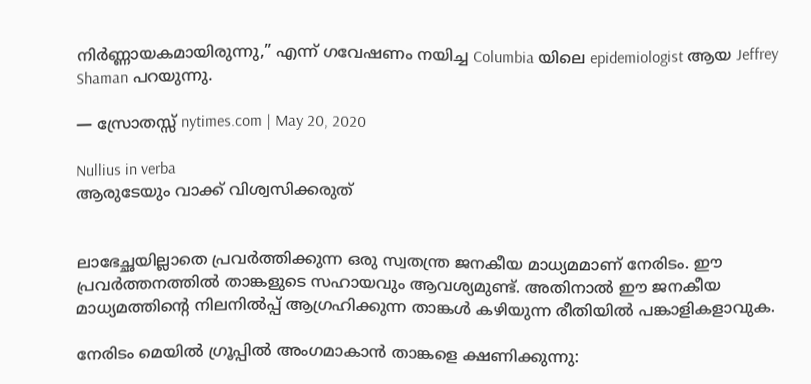നിര്‍ണ്ണായകമായിരുന്നു,” എന്ന് ഗവേഷണം നയിച്ച Columbia യിലെ epidemiologist ആയ Jeffrey Shaman പറയുന്നു.

— സ്രോതസ്സ് nytimes.com | May 20, 2020

Nullius in verba
ആരുടേയും വാക്ക് വിശ്വസിക്കരുത്


ലാഭേച്ഛയില്ലാതെ പ്രവര്‍ത്തിക്കുന്ന ഒരു സ്വതന്ത്ര ജനകീയ മാധ്യമമാണ് നേരിടം. ഈ പ്രവര്‍ത്തനത്തില്‍ താങ്കളുടെ സഹായവും ആവശ്യമുണ്ട്. അതിനാല്‍ ഈ ജനകീയ മാധ്യമത്തിന്റെ നിലനില്‍പ്പ് ആഗ്രഹിക്കുന്ന താങ്കള്‍ കഴിയുന്ന രീതിയില്‍ പങ്കാളികളാവുക.

നേരിടം മെയില്‍ ഗ്രൂപ്പില്‍ അംഗമാകാന്‍ താങ്കളെ ക്ഷണിക്കുന്നു: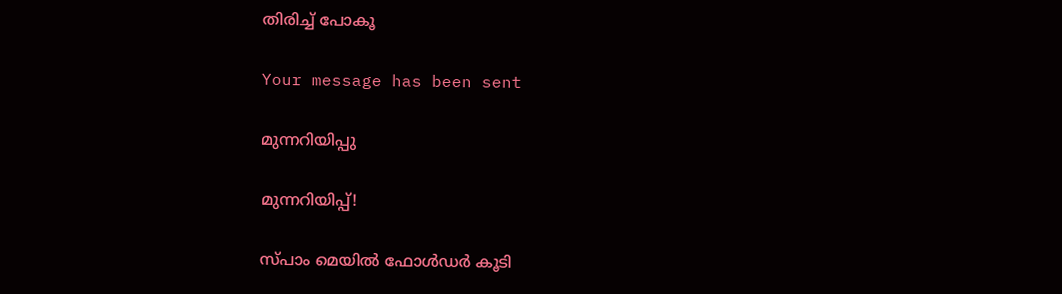തിരിച്ച് പോകൂ

Your message has been sent

മുന്നറിയിപ്പു

മുന്നറിയിപ്പ്!

സ്പാം മെയില്‍ ഫോള്‍ഡര്‍ കൂടി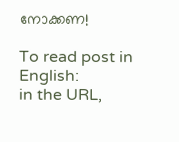നോക്കണ!

To read post in English:
in the URL,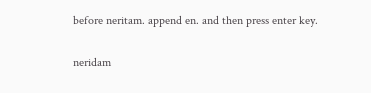before neritam. append en. and then press enter key.

neridam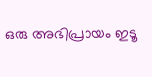ഒരു അഭിപ്രായം ഇടൂ